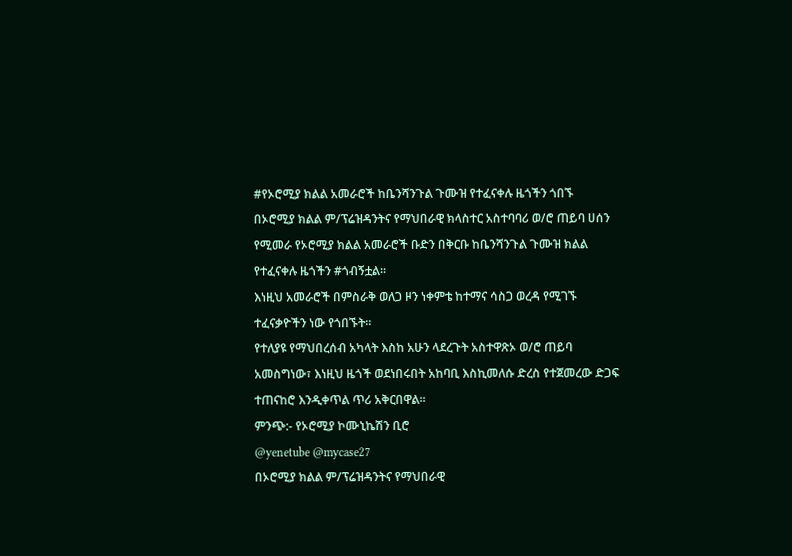#የኦሮሚያ ክልል አመራሮች ከቤንሻንጉል ጉሙዝ የተፈናቀሉ ዜጎችን ጎበኙ
በኦሮሚያ ክልል ም/ፕሬዝዳንትና የማህበራዊ ክላስተር አስተባባሪ ወ/ሮ ጠይባ ሀሰን የሚመራ የኦሮሚያ ክልል አመራሮች ቡድን በቅርቡ ከቤንሻንጉል ጉሙዝ ክልል የተፈናቀሉ ዜጎችን #ጎብኝቷል፡፡
እነዚህ አመራሮች በምስራቅ ወለጋ ዞን ነቀምቴ ከተማና ሳስጋ ወረዳ የሚገኙ ተፈናቃዮችን ነው የጎበኙት፡፡
የተለያዩ የማህበረሰብ አካላት እስከ አሁን ላደረጉት አስተዋጽኦ ወ/ሮ ጠይባ አመስግነው፣ እነዚህ ዜጎች ወደነበሩበት አከባቢ እስኪመለሱ ድረስ የተጀመረው ድጋፍ ተጠናከሮ እንዲቀጥል ጥሪ አቅርበዋል፡፡
ምንጭ:- የኦሮሚያ ኮሙኒኬሽን ቢሮ
@yenetube @mycase27
በኦሮሚያ ክልል ም/ፕሬዝዳንትና የማህበራዊ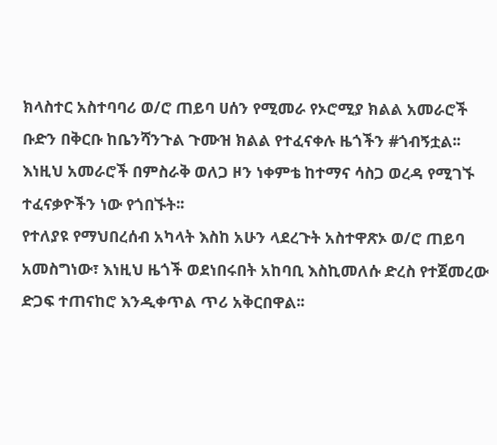ክላስተር አስተባባሪ ወ/ሮ ጠይባ ሀሰን የሚመራ የኦሮሚያ ክልል አመራሮች ቡድን በቅርቡ ከቤንሻንጉል ጉሙዝ ክልል የተፈናቀሉ ዜጎችን #ጎብኝቷል፡፡
እነዚህ አመራሮች በምስራቅ ወለጋ ዞን ነቀምቴ ከተማና ሳስጋ ወረዳ የሚገኙ ተፈናቃዮችን ነው የጎበኙት፡፡
የተለያዩ የማህበረሰብ አካላት እስከ አሁን ላደረጉት አስተዋጽኦ ወ/ሮ ጠይባ አመስግነው፣ እነዚህ ዜጎች ወደነበሩበት አከባቢ እስኪመለሱ ድረስ የተጀመረው ድጋፍ ተጠናከሮ እንዲቀጥል ጥሪ አቅርበዋል፡፡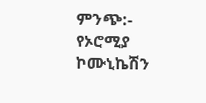ምንጭ:- የኦሮሚያ ኮሙኒኬሽን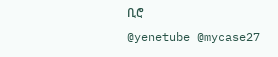ቢሮ
@yenetube @mycase27